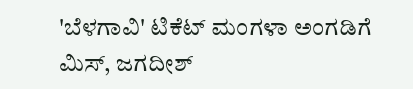'ಬೆಳಗಾವಿ' ಟಿಕೆಟ್ ಮಂಗಳಾ ಅಂಗಡಿಗೆ ಮಿಸ್, ಜಗದೀಶ್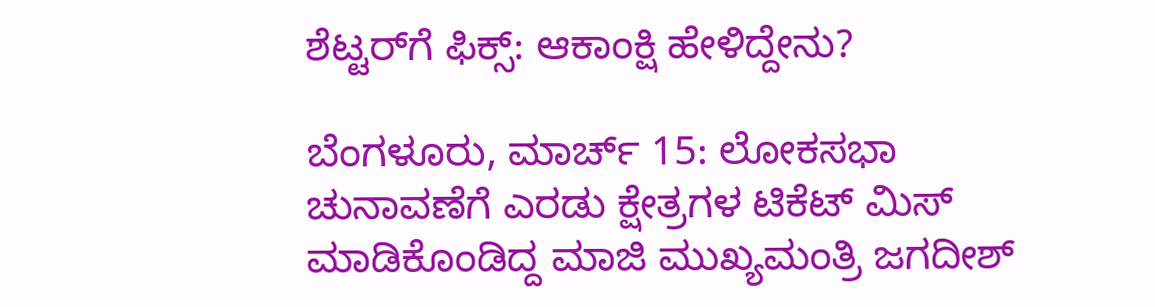ಶೆಟ್ಟರ್‌ಗೆ ಫಿಕ್ಸ್: ಆಕಾಂಕ್ಷಿ ಹೇಳಿದ್ದೇನು?

ಬೆಂಗಳೂರು, ಮಾರ್ಚ್ 15: ಲೋಕಸಭಾ ಚುನಾವಣೆಗೆ ಎರಡು ಕ್ಷೇತ್ರಗಳ ಟಿಕೆಟ್ ಮಿಸ್ ಮಾಡಿಕೊಂಡಿದ್ದ ಮಾಜಿ ಮುಖ್ಯಮಂತ್ರಿ ಜಗದೀಶ್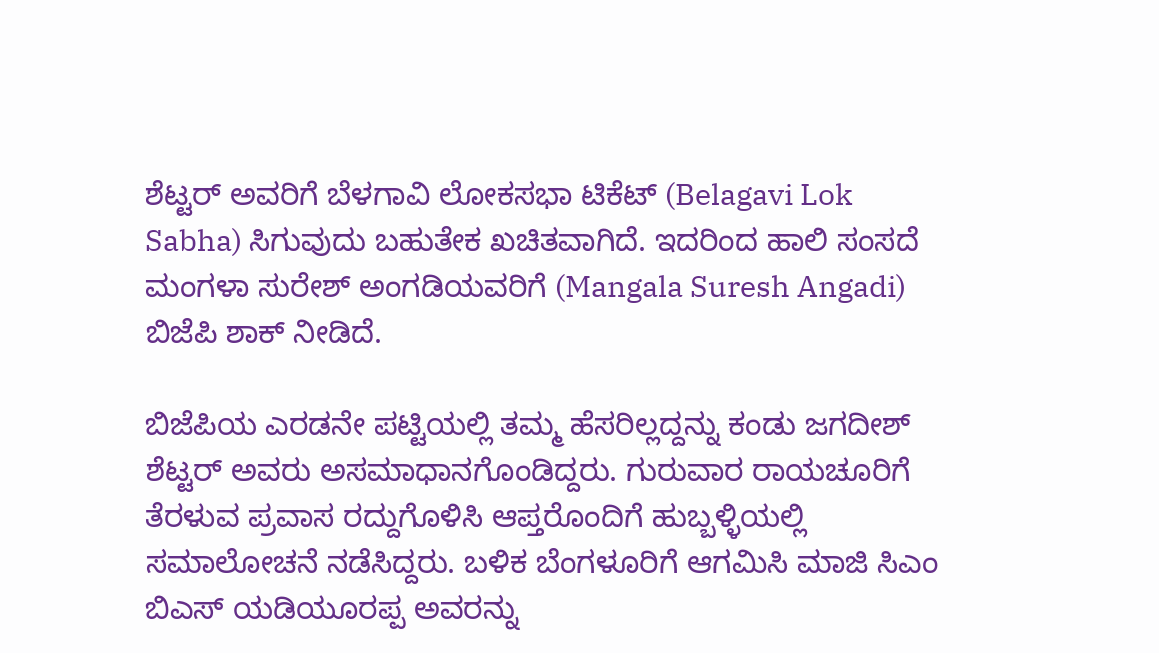ಶೆಟ್ಟರ್ ಅವರಿಗೆ ಬೆಳಗಾವಿ ಲೋಕಸಭಾ ಟಿಕೆಟ್ (Belagavi Lok Sabha) ಸಿಗುವುದು ಬಹುತೇಕ ಖಚಿತವಾಗಿದೆ. ಇದರಿಂದ ಹಾಲಿ ಸಂಸದೆ ಮಂಗಳಾ ಸುರೇಶ್ ಅಂಗಡಿಯವರಿಗೆ (Mangala Suresh Angadi) ಬಿಜೆಪಿ ಶಾಕ್ ನೀಡಿದೆ.

ಬಿಜೆಪಿಯ ಎರಡನೇ ಪಟ್ಟಿಯಲ್ಲಿ ತಮ್ಮ ಹೆಸರಿಲ್ಲದ್ದನ್ನು ಕಂಡು ಜಗದೀಶ್ ಶೆಟ್ಟರ್ ಅವರು ಅಸಮಾಧಾನಗೊಂಡಿದ್ದರು. ಗುರುವಾರ ರಾಯಚೂರಿಗೆ ತೆರಳುವ ಪ್ರವಾಸ ರದ್ದುಗೊಳಿಸಿ ಆಪ್ತರೊಂದಿಗೆ ಹುಬ್ಬಳ್ಳಿಯಲ್ಲಿ ಸಮಾಲೋಚನೆ ನಡೆಸಿದ್ದರು. ಬಳಿಕ ಬೆಂಗಳೂರಿಗೆ ಆಗಮಿಸಿ ಮಾಜಿ ಸಿಎಂ ಬಿಎಸ್ ಯಡಿಯೂರಪ್ಪ ಅವರನ್ನು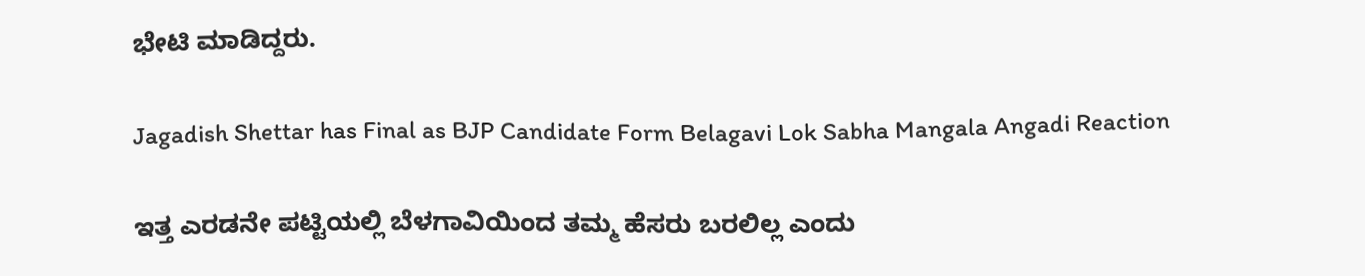ಭೇಟಿ ಮಾಡಿದ್ದರು.

Jagadish Shettar has Final as BJP Candidate Form Belagavi Lok Sabha Mangala Angadi Reaction

ಇತ್ತ ಎರಡನೇ ಪಟ್ಟಿಯಲ್ಲಿ ಬೆಳಗಾವಿಯಿಂದ ತಮ್ಮ ಹೆಸರು ಬರಲಿಲ್ಲ ಎಂದು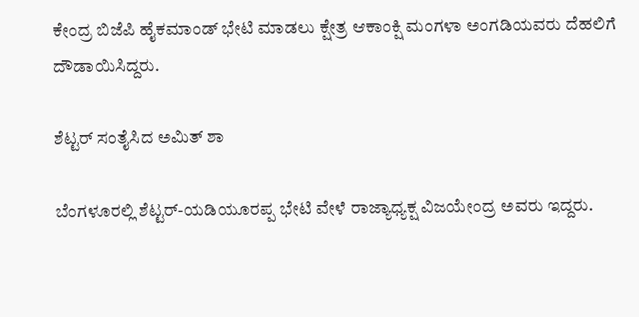ಕೇಂದ್ರ ಬಿಜೆಪಿ ಹೈಕಮಾಂಡ್ ಭೇಟಿ ಮಾಡಲು ಕ್ಷೇತ್ರ ಆಕಾಂಕ್ಷಿ ಮಂಗಳಾ ಅಂಗಡಿಯವರು ದೆಹಲಿಗೆ ದೌಡಾಯಿಸಿದ್ದರು.

ಶೆಟ್ಟರ್ ಸಂತೈಸಿದ ಅಮಿತ್ ಶಾ

ಬೆಂಗಳೂರಲ್ಲಿ ಶೆಟ್ಟರ್-ಯಡಿಯೂರಪ್ಪ ಭೇಟಿ ವೇಳೆ ರಾಜ್ಯಾಧ್ಯಕ್ಷ ವಿಜಯೇಂದ್ರ ಅವರು ಇದ್ದರು.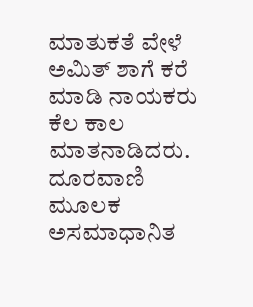ಮಾತುಕತೆ ವೇಳೆ ಅಮಿತ್ ಶಾಗೆ ಕರೆ ಮಾಡಿ ನಾಯಕರು ಕೆಲ ಕಾಲ ಮಾತನಾಡಿದರು. ದೂರವಾಣಿ ಮೂಲಕ ಅಸಮಾಧಾನಿತ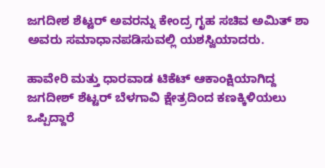ಜಗದೀಶ ಶೆಟ್ಟರ್ ಅವರನ್ನು ಕೇಂದ್ರ ಗೃಹ ಸಚಿವ ಅಮಿತ್ ಶಾ ಅವರು ಸಮಾಧಾನಪಡಿಸುವಲ್ಲಿ ಯಶಸ್ವಿಯಾದರು.

ಹಾವೇರಿ ಮತ್ತು ಧಾರವಾಡ ಟಿಕೆಟ್ ಆಕಾಂಕ್ಷಿಯಾಗಿದ್ದ ಜಗದೀಶ್ ಶೆಟ್ಟರ್ ಬೆಳಗಾವಿ ಕ್ಷೇತ್ರದಿಂದ ಕಣಕ್ಕಿಳಿಯಲು ಒಪ್ಪಿದ್ದಾರೆ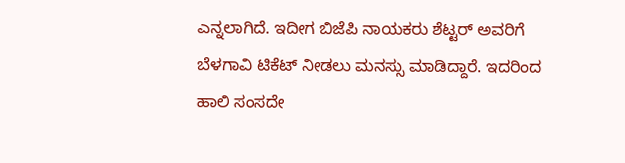ಎನ್ನಲಾಗಿದೆ. ಇದೀಗ ಬಿಜೆಪಿ ನಾಯಕರು ಶೆಟ್ಟರ್ ಅವರಿಗೆ ಬೆಳಗಾವಿ ಟಿಕೆಟ್ ನೀಡಲು ಮನಸ್ಸು ಮಾಡಿದ್ದಾರೆ. ಇದರಿಂದ ಹಾಲಿ ಸಂಸದೇ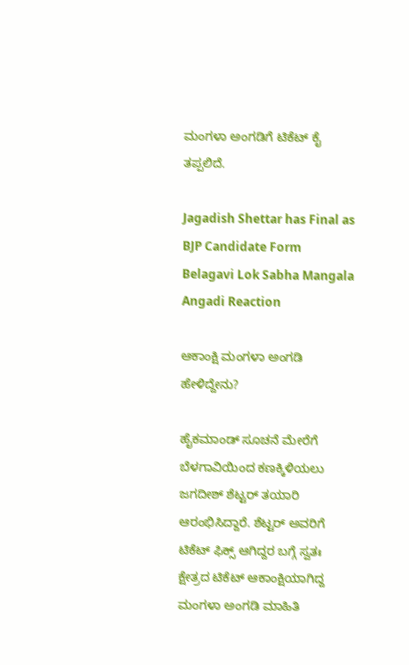ಮಂಗಳಾ ಅಂಗಡಿಗೆ ಟಿಕೆಟ್ ಕೈ ತಪ್ಪಲಿದೆ.

Jagadish Shettar has Final as BJP Candidate Form Belagavi Lok Sabha Mangala Angadi Reaction

ಆಕಾಂಕ್ಷಿ ಮಂಗಳಾ ಅಂಗಡಿ ಹೇಳಿದ್ದೇನು?

ಹೈಕಮಾಂಡ್ ಸೂಚನೆ ಮೇರೆಗೆ ಬೆಳಗಾವಿಯಿಂದ ಕಣಕ್ಕಿಳಿಯಲು ಜಗದೀಶ್ ಶೆಟ್ಟರ್ ತಯಾರಿ ಆರಂಭಿಸಿದ್ದಾರೆ. ಶೆಟ್ಟರ್ ಅವರಿಗೆ ಟಿಕೆಟ್ ಫಿಕ್ಸ್ ಆಗಿದ್ದರ ಬಗ್ಗೆ ಸ್ವತಃ ಕ್ಷೇತ್ರದ ಟಿಕೆಟ್ ಆಕಾಂಕ್ಷಿಯಾಗಿದ್ದ ಮಂಗಳಾ ಅಂಗಡಿ ಮಾಹಿತಿ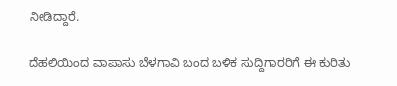ನೀಡಿದ್ದಾರೆ.

ದೆಹಲಿಯಿಂದ ವಾಪಾಸು ಬೆಳಗಾವಿ ಬಂದ ಬಳಿಕ ಸುದ್ದಿಗಾರರಿಗೆ ಈ ಕುರಿತು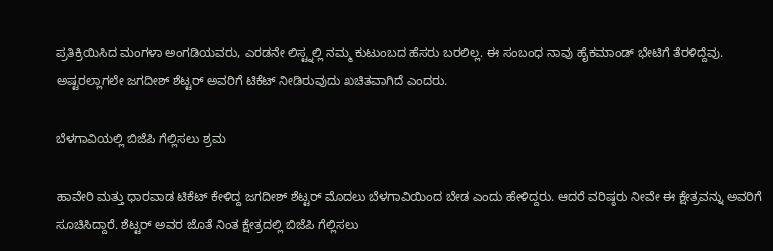ಪ್ರತಿಕ್ರಿಯಿಸಿದ ಮಂಗಳಾ ಅಂಗಡಿಯವರು, ಎರಡನೇ ಲಿಸ್ಟ್ನಲ್ಲಿ ನಮ್ಮ ಕುಟುಂಬದ ಹೆಸರು ಬರಲಿಲ್ಲ. ಈ ಸಂಬಂಧ ನಾವು ಹೈಕಮಾಂಡ್ ಭೇಟಿಗೆ ತೆರಳಿದ್ದೆವು. ಅಷ್ಟರಲ್ಲಾಗಲೇ ಜಗದೀಶ್ ಶೆಟ್ಟರ್ ಅವರಿಗೆ ಟಿಕೆಟ್ ನೀಡಿರುವುದು ಖಚಿತವಾಗಿದೆ ಎಂದರು.

ಬೆಳಗಾವಿಯಲ್ಲಿ ಬಿಜೆಪಿ ಗೆಲ್ಲಿಸಲು ಶ್ರಮ

ಹಾವೇರಿ ಮತ್ತು ಧಾರವಾಡ ಟಿಕೆಟ್ ಕೇಳಿದ್ದ ಜಗದೀಶ್ ಶೆಟ್ಟರ್ ಮೊದಲು ಬೆಳಗಾವಿಯಿಂದ ಬೇಡ ಎಂದು ಹೇಳಿದ್ದರು. ಆದರೆ ವರಿಷ್ಠರು ನೀವೇ ಈ ಕ್ಷೇತ್ರವನ್ನು ಅವರಿಗೆ ಸೂಚಿಸಿದ್ದಾರೆ. ಶೆಟ್ಟರ್ ಅವರ ಜೊತೆ ನಿಂತ ಕ್ಷೇತ್ರದಲ್ಲಿ ಬಿಜೆಪಿ ಗೆಲ್ಲಿಸಲು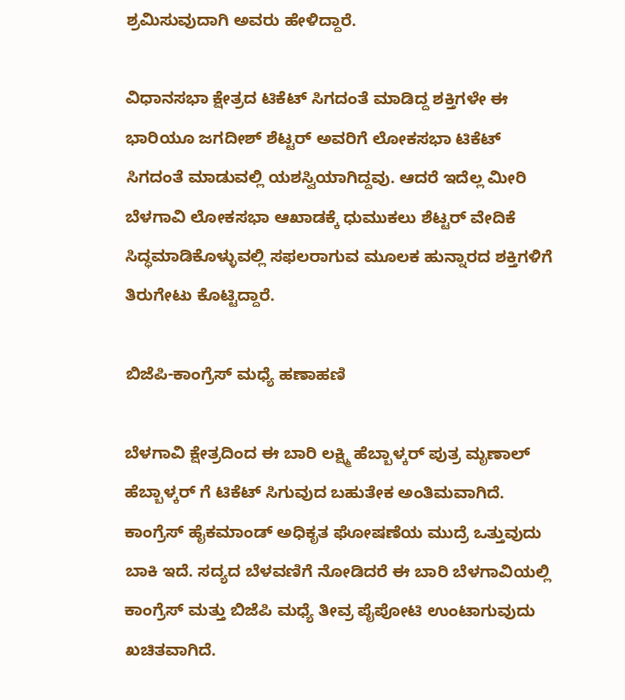ಶ್ರಮಿಸುವುದಾಗಿ ಅವರು ಹೇಳಿದ್ದಾರೆ.

ವಿಧಾನಸಭಾ ಕ್ಷೇತ್ರದ ಟಿಕೆಟ್ ಸಿಗದಂತೆ ಮಾಡಿದ್ದ ಶಕ್ತಿಗಳೇ ಈ ಭಾರಿಯೂ ಜಗದೀಶ್ ಶೆಟ್ಟರ್ ಅವರಿಗೆ ಲೋಕಸಭಾ ಟಿಕೆಟ್ ಸಿಗದಂತೆ ಮಾಡುವಲ್ಲಿ ಯಶಸ್ವಿಯಾಗಿದ್ದವು. ಆದರೆ ಇದೆಲ್ಲ ಮೀರಿ ಬೆಳಗಾವಿ ಲೋಕಸಭಾ ಆಖಾಡಕ್ಕೆ ಧುಮುಕಲು ಶೆಟ್ಟರ್ ವೇದಿಕೆ ಸಿದ್ಧಮಾಡಿಕೊಳ್ಳುವಲ್ಲಿ ಸಫಲರಾಗುವ ಮೂಲಕ ಹುನ್ನಾರದ ಶಕ್ತಿಗಳಿಗೆ ತಿರುಗೇಟು ಕೊಟ್ಟಿದ್ದಾರೆ.

ಬಿಜೆಪಿ-ಕಾಂಗ್ರೆಸ್ ಮಧ್ಯೆ ಹಣಾಹಣಿ

ಬೆಳಗಾವಿ ಕ್ಷೇತ್ರದಿಂದ ಈ ಬಾರಿ ಲಕ್ಷ್ಮಿ ಹೆಬ್ಬಾಳ್ಕರ್ ಪುತ್ರ ಮೃಣಾಲ್ ಹೆಬ್ಬಾಳ್ಕರ್ ಗೆ ಟಿಕೆಟ್ ಸಿಗುವುದ ಬಹುತೇಕ ಅಂತಿಮವಾಗಿದೆ. ಕಾಂಗ್ರೆಸ್ ಹೈಕಮಾಂಡ್ ಅಧಿಕೃತ ಘೋಷಣೆಯ ಮುದ್ರೆ ಒತ್ತುವುದು ಬಾಕಿ ಇದೆ. ಸದ್ಯದ ಬೆಳವಣಿಗೆ ನೋಡಿದರೆ ಈ ಬಾರಿ ಬೆಳಗಾವಿಯಲ್ಲಿ ಕಾಂಗ್ರೆಸ್ ಮತ್ತು ಬಿಜೆಪಿ ಮಧ್ಯೆ ತೀವ್ರ ಪೈಪೋಟಿ ಉಂಟಾಗುವುದು ಖಚಿತವಾಗಿದೆ.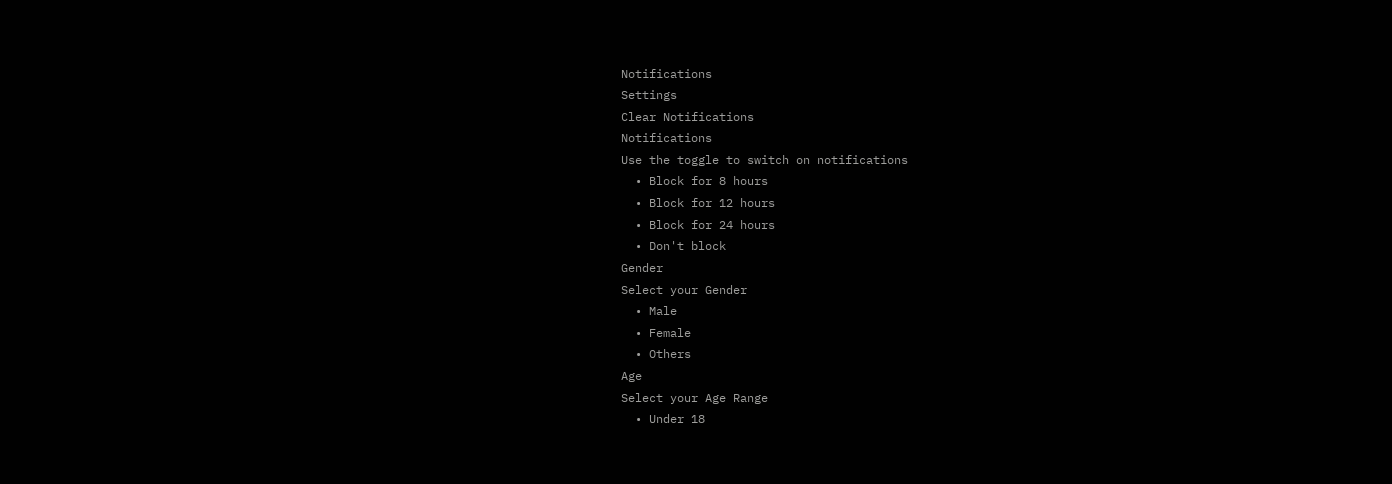Notifications
Settings
Clear Notifications
Notifications
Use the toggle to switch on notifications
  • Block for 8 hours
  • Block for 12 hours
  • Block for 24 hours
  • Don't block
Gender
Select your Gender
  • Male
  • Female
  • Others
Age
Select your Age Range
  • Under 18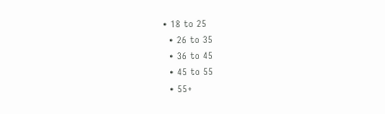• 18 to 25
  • 26 to 35
  • 36 to 45
  • 45 to 55
  • 55+